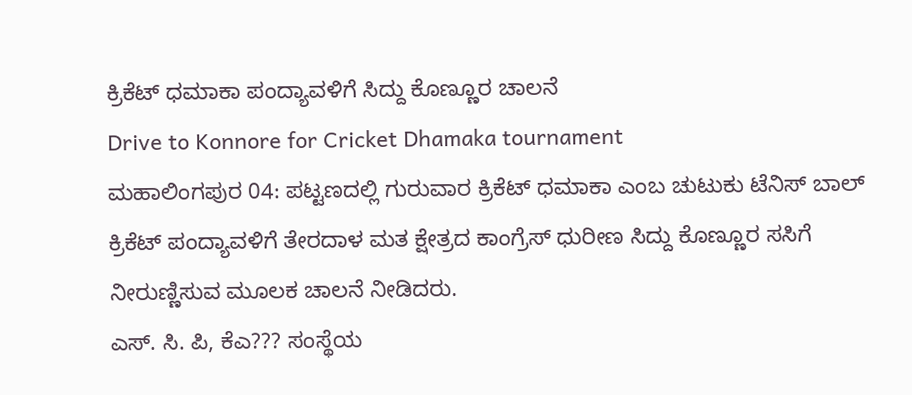ಕ್ರಿಕೆಟ್ ಧಮಾಕಾ ಪಂದ್ಯಾವಳಿಗೆ ಸಿದ್ದು ಕೊಣ್ಣೂರ ಚಾಲನೆ
Drive to Konnore for Cricket Dhamaka tournament
ಮಹಾಲಿಂಗಪುರ 04: ಪಟ್ಟಣದಲ್ಲಿ ಗುರುವಾರ ಕ್ರಿಕೆಟ್ ಧಮಾಕಾ ಎಂಬ ಚುಟುಕು ಟೆನಿಸ್ ಬಾಲ್ ಕ್ರಿಕೆಟ್ ಪಂದ್ಯಾವಳಿಗೆ ತೇರದಾಳ ಮತ ಕ್ಷೇತ್ರದ ಕಾಂಗ್ರೆಸ್ ಧುರೀಣ ಸಿದ್ದು ಕೊಣ್ಣೂರ ಸಸಿಗೆ ನೀರುಣ್ಣಿಸುವ ಮೂಲಕ ಚಾಲನೆ ನೀಡಿದರು.
ಎಸ್. ಸಿ. ಪಿ, ಕೆಎ??? ಸಂಸ್ಥೆಯ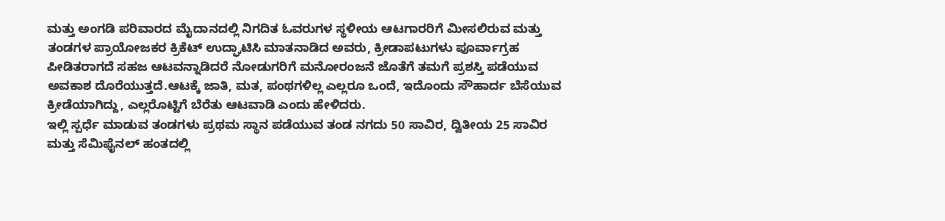ಮತ್ತು ಅಂಗಡಿ ಪರಿವಾರದ ಮೈದಾನದಲ್ಲಿ ನಿಗದಿತ ಓವರುಗಳ ಸ್ಥಳೀಯ ಆಟಗಾರರಿಗೆ ಮೀಸಲಿರುವ ಮತ್ತು ತಂಡಗಳ ಪ್ರಾಯೋಜಕರ ಕ್ರಿಕೆಟ್ ಉದ್ಘಾಟಿಸಿ ಮಾತನಾಡಿದ ಅವರು, ಕ್ರೀಡಾಪಟುಗಳು ಪೂರ್ವಾಗ್ರಹ ಪೀಡಿತರಾಗದೆ ಸಹಜ ಆಟವನ್ನಾಡಿದರೆ ನೋಡುಗರಿಗೆ ಮನೋರಂಜನೆ ಜೊತೆಗೆ ತಮಗೆ ಪ್ರಶಸ್ತಿ ಪಡೆಯುವ ಅವಕಾಶ ದೊರೆಯುತ್ತದೆ.ಆಟಕ್ಕೆ ಜಾತಿ, ಮತ, ಪಂಥಗಳಿಲ್ಲ ಎಲ್ಲರೂ ಒಂದೆ, ಇದೊಂದು ಸೌಹಾರ್ದ ಬೆಸೆಯುವ ಕ್ರೀಡೆಯಾಗಿದ್ದು, ಎಲ್ಲರೊಟ್ಟಿಗೆ ಬೆರೆತು ಆಟವಾಡಿ ಎಂದು ಹೇಳಿದರು.
ಇಲ್ಲಿ ಸ್ಪರ್ಧೆ ಮಾಡುವ ತಂಡಗಳು ಪ್ರಥಮ ಸ್ಥಾನ ಪಡೆಯುವ ತಂಡ ನಗದು 50 ಸಾವಿರ, ದ್ವಿತೀಯ 25 ಸಾವಿರ ಮತ್ತು ಸೆಮಿಫೈನಲ್ ಹಂತದಲ್ಲಿ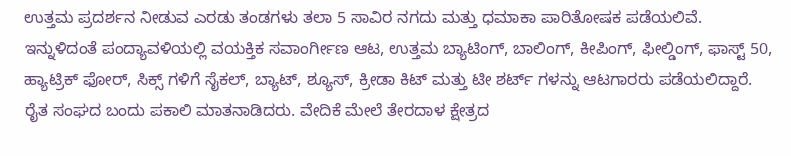ಉತ್ತಮ ಪ್ರದರ್ಶನ ನೀಡುವ ಎರಡು ತಂಡಗಳು ತಲಾ 5 ಸಾವಿರ ನಗದು ಮತ್ತು ಧಮಾಕಾ ಪಾರಿತೋಷಕ ಪಡೆಯಲಿವೆ.
ಇನ್ನುಳಿದಂತೆ ಪಂದ್ಯಾವಳಿಯಲ್ಲಿ ವಯಕ್ತಿಕ ಸವಾಂರ್ಗೀಣ ಆಟ, ಉತ್ತಮ ಬ್ಯಾಟಿಂಗ್, ಬಾಲಿಂಗ್, ಕೀಪಿಂಗ್, ಫೀಲ್ಡಿಂಗ್, ಫಾಸ್ಟ್ 50, ಹ್ಯಾಟ್ರಿಕ್ ಫೋರ್, ಸಿಕ್ಸ್ ಗಳಿಗೆ ಸೈಕಲ್, ಬ್ಯಾಟ್, ಶ್ಯೂಸ್, ಕ್ರೀಡಾ ಕಿಟ್ ಮತ್ತು ಟೀ ಶರ್ಟ್ ಗಳನ್ನು ಆಟಗಾರರು ಪಡೆಯಲಿದ್ದಾರೆ.
ರೈತ ಸಂಘದ ಬಂದು ಪಕಾಲಿ ಮಾತನಾಡಿದರು. ವೇದಿಕೆ ಮೇಲೆ ತೇರದಾಳ ಕ್ಷೇತ್ರದ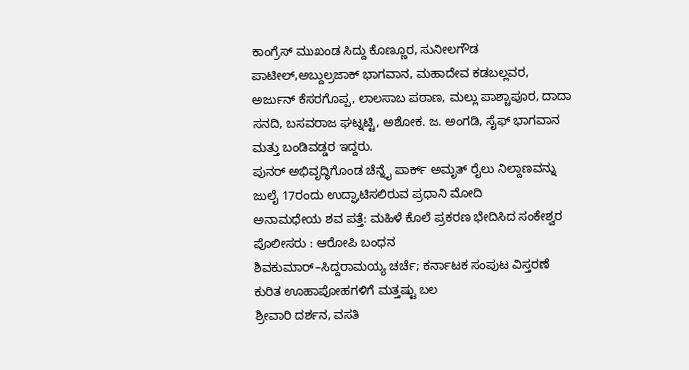ಕಾಂಗ್ರೆಸ್ ಮುಖಂಡ ಸಿದ್ದು ಕೊಣ್ಣೂರ, ಸುನೀಲಗೌಡ ಪಾಟೀಲ್,ಅಬ್ದುಲ್ರಜಾಕ್ ಭಾಗವಾನ, ಮಹಾದೇವ ಕಡಬಲ್ಲವರ, ಅರ್ಜುನ್ ಕೆಸರಗೊಪ್ಪ, ಲಾಲಸಾಬ ಪಠಾಣ, ಮಲ್ಲು ಪಾಶ್ಚಾಪೂರ, ದಾದಾ ಸನದಿ, ಬಸವರಾಜ ಘಟ್ನಟ್ಟಿ, ಅಶೋಕ. ಜ. ಅಂಗಡಿ, ಸೈಫ್ ಭಾಗವಾನ ಮತ್ತು ಬಂಡಿವಡ್ಡರ ಇದ್ದರು.
ಪುನರ್ ಅಭಿವೃದ್ಧಿಗೊಂಡ ಚೆನ್ನೈ ಪಾರ್ಕ್ ಅಮೃತ್ ರೈಲು ನಿಲ್ದಾಣವನ್ನು ಜುಲೈ 17ರಂದು ಉದ್ಘಾಟಿಸಲಿರುವ ಪ್ರಧಾನಿ ಮೋದಿ
ಅನಾಮಧೇಯ ಶವ ಪತ್ತೆ: ಮಹಿಳೆ ಕೊಲೆ ಪ್ರಕರಣ ಭೇದಿಸಿದ ಸಂಕೇಶ್ವರ ಪೊಲೀಸರು : ಆರೋಪಿ ಬಂಧನ
ಶಿವಕುಮಾರ್–ಸಿದ್ದರಾಮಯ್ಯ ಚರ್ಚೆ; ಕರ್ನಾಟಕ ಸಂಪುಟ ವಿಸ್ತರಣೆ ಕುರಿತ ಊಹಾಪೋಹಗಳಿಗೆ ಮತ್ತಷ್ಟು ಬಲ
ಶ್ರೀವಾರಿ ದರ್ಶನ, ವಸತಿ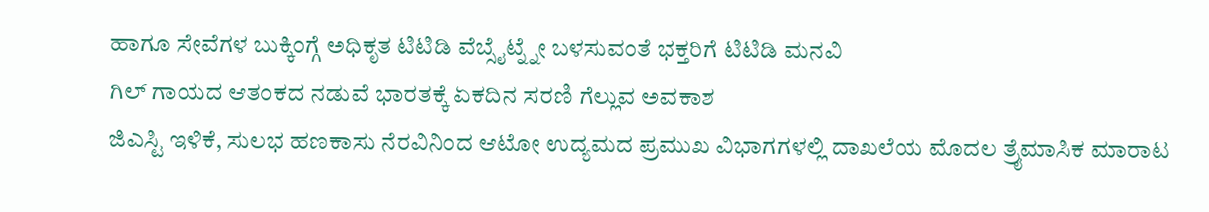ಹಾಗೂ ಸೇವೆಗಳ ಬುಕ್ಕಿಂಗ್ಗೆ ಅಧಿಕೃತ ಟಿಟಿಡಿ ವೆಬ್ಸೈಟ್ನ್ನೇ ಬಳಸುವಂತೆ ಭಕ್ತರಿಗೆ ಟಿಟಿಡಿ ಮನವಿ
ಗಿಲ್ ಗಾಯದ ಆತಂಕದ ನಡುವೆ ಭಾರತಕ್ಕೆ ಏಕದಿನ ಸರಣಿ ಗೆಲ್ಲುವ ಅವಕಾಶ
ಜಿಎಸ್ಟಿ ಇಳಿಕೆ, ಸುಲಭ ಹಣಕಾಸು ನೆರವಿನಿಂದ ಆಟೋ ಉದ್ಯಮದ ಪ್ರಮುಖ ವಿಭಾಗಗಳಲ್ಲಿ ದಾಖಲೆಯ ಮೊದಲ ತ್ರೈಮಾಸಿಕ ಮಾರಾಟ